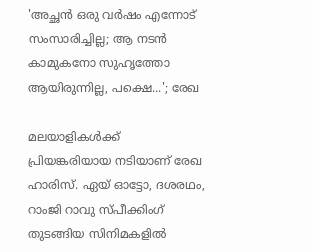'അച്ഛൻ ഒരു വർഷം എന്നോട് സംസാരിച്ചില്ല; ആ നടൻ കാമുകനോ സുഹൃത്തോ ആയിരുന്നില്ല, പക്ഷെ...'; രേഖ

മലയാളികൾക്ക് പ്രിയങ്കരിയായ നടിയാണ് രേഖ ഹാരിസ്. ഏയ് ഓട്ടോ, ദശരഥം, റാംജി റാവു സ്പീക്കിംഗ് തുടങ്ങിയ സിനിമകളിൽ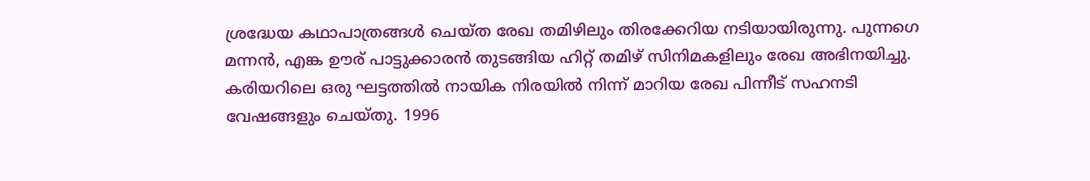ശ്രദ്ധേയ കഥാപാത്രങ്ങൾ ചെയ്ത രേഖ തമിഴിലും തിരക്കേറിയ നടിയായിരുന്നു. പുന്നഗെ മന്നൻ, എങ്ക ഊര് പാട്ടുക്കാരൻ തുടങ്ങിയ ഹിറ്റ് തമിഴ് സിനിമകളിലും രേഖ അഭിനയിച്ചു. കരിയറിലെ ഒരു ഘട്ടത്തിൽ നായിക നിരയിൽ നിന്ന് മാറിയ രേഖ പിന്നീട് സഹനടി വേഷങ്ങളും ചെയ്തു. 1996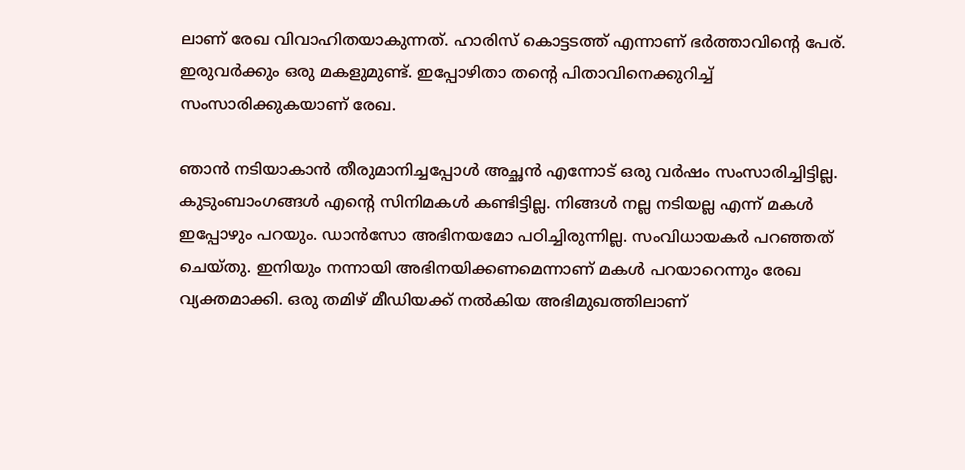ലാണ് രേഖ വിവാഹിതയാകുന്നത്. ഹാരിസ് കൊട്ടടത്ത് എന്നാണ് ഭർത്താവിന്റെ പേര്. ഇരുവർക്കും ഒരു മകളുമുണ്ട്. ഇപ്പോഴിതാ തന്റെ പിതാവിനെക്കുറിച്ച് സംസാരിക്കുകയാണ് രേഖ.

ഞാൻ നടിയാകാൻ തീരുമാനിച്ചപ്പോൾ അച്ഛൻ എന്നോട് ഒരു വർഷം സംസാരിച്ചിട്ടില്ല. കുടുംബാംഗങ്ങൾ എന്റെ സിനിമകൾ കണ്ടിട്ടില്ല. നിങ്ങൾ നല്ല നടിയല്ല എന്ന് മകൾ ഇപ്പോഴും പറയും. ഡാൻസോ അഭിനയമോ പഠിച്ചിരുന്നില്ല. സംവിധായകർ പറഞ്ഞത് ചെയ്തു. ഇനിയും നന്നായി അഭിനയിക്കണമെന്നാണ് മകൾ പറയാറെന്നും രേഖ വ്യക്തമാക്കി. ഒരു തമിഴ് മീഡിയക്ക് നൽകിയ അഭിമുഖത്തിലാണ്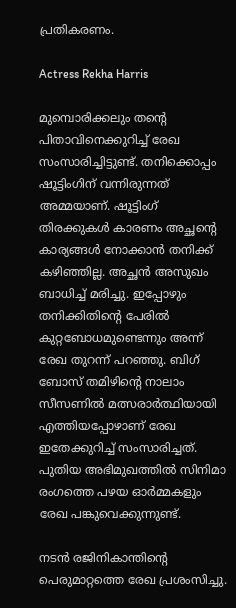പ്രതികരണം.

Actress Rekha Harris

മുമ്പൊരിക്കലും തന്റെ പിതാവിനെക്കുറിച്ച് രേഖ സംസാരിച്ചിട്ടുണ്ട്. തനിക്കൊപ്പം ഷൂട്ടിംഗിന് വന്നിരുന്നത് അമ്മയാണ്. ഷൂട്ടിംഗ് തിരക്കുകൾ കാരണം അച്ഛന്റെ കാര്യങ്ങൾ നോക്കാൻ തനിക്ക് കഴിഞ്ഞില്ല. അച്ഛൻ അസുഖം ബാധിച്ച് മരിച്ചു. ഇപ്പോഴും തനിക്കിതിന്റെ പേരിൽ കുറ്റബോധമുണ്ടെന്നും അന്ന് രേഖ തുറന്ന് പറഞ്ഞു. ബിഗ് ബോസ് തമിഴിന്റെ നാലാം സീസണിൽ മത്സരാർത്ഥിയായി എത്തിയപ്പോഴാണ് രേഖ ഇതേക്കുറിച്ച് സംസാരിച്ചത്. പുതിയ അഭിമുഖത്തിൽ സിനിമാ രംഗത്തെ പഴയ ഓർമ്മകളും രേഖ പങ്കുവെക്കുന്നുണ്ട്.

നടൻ രജിനികാന്തിന്റെ പെരുമാറ്റത്തെ രേഖ പ്രശംസിച്ചു.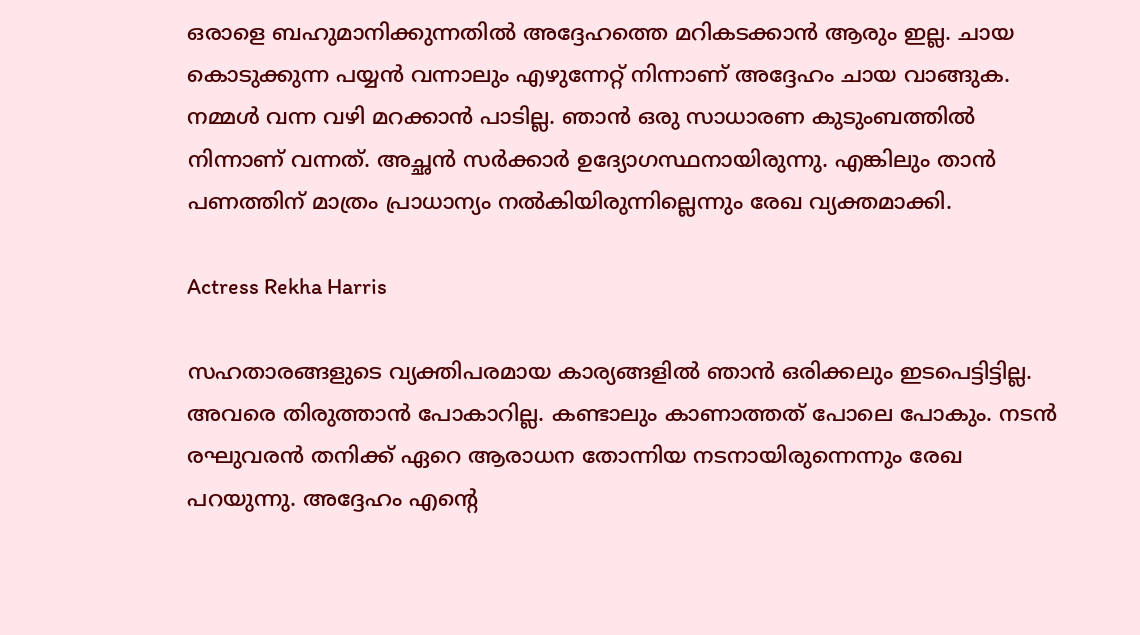ഒരാളെ ബഹുമാനിക്കുന്നതിൽ അദ്ദേഹത്തെ മറികടക്കാൻ ആരും ഇല്ല. ചായ കൊടുക്കുന്ന പയ്യൻ വന്നാലും എഴുന്നേറ്റ് നിന്നാണ് അദ്ദേഹം ചായ വാങ്ങുക. നമ്മൾ വന്ന വഴി മറക്കാൻ പാടില്ല. ഞാൻ ഒരു സാധാരണ കുടുംബത്തിൽ നിന്നാണ് വന്നത്. അച്ഛൻ സർക്കാർ ഉദ്യോഗസ്ഥനായിരുന്നു. എങ്കിലും താൻ പണത്തിന് മാത്രം പ്രാധാന്യം നൽകിയിരുന്നില്ലെന്നും രേഖ വ്യക്തമാക്കി.

Actress Rekha Harris

സഹതാരങ്ങളുടെ വ്യക്തിപരമായ കാര്യങ്ങളിൽ ഞാൻ ഒരിക്കലും ഇടപെട്ടിട്ടില്ല. അവരെ തിരുത്താൻ പോകാറില്ല. കണ്ടാലും കാണാത്തത് പോലെ പോകും. നടൻ രഘുവരൻ തനിക്ക് ഏറെ ആരാധന തോന്നിയ നടനായിരുന്നെന്നും രേഖ പറയുന്നു. അദ്ദേഹം എന്റെ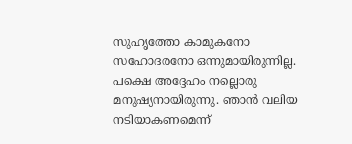സുഹൃത്തോ കാമുകനോ സഹോദരനോ ഒന്നുമായിരുന്നില്ല. പക്ഷെ അദ്ദേഹം നല്ലൊരു മനുഷ്യനായിരുന്നു. ഞാൻ വലിയ നടിയാകണമെന്ന്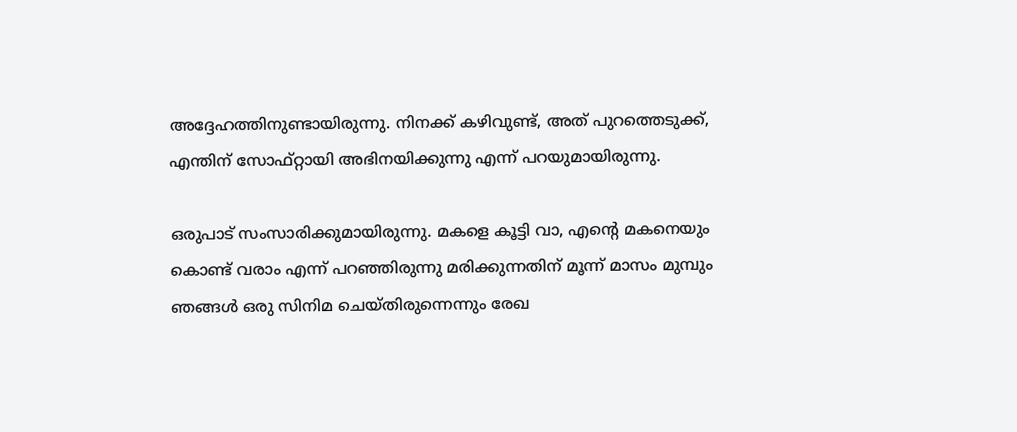അദ്ദേഹത്തിനുണ്ടായിരുന്നു. നിനക്ക് കഴിവുണ്ട്, അത് പുറത്തെടുക്ക്, എന്തിന് സോഫ്റ്റായി അഭിനയിക്കുന്നു എന്ന് പറയുമായിരുന്നു.

ഒരുപാട് സംസാരിക്കുമായിരുന്നു. മകളെ കൂട്ടി വാ, എന്റെ മകനെയും കൊണ്ട് വരാം എന്ന് പറഞ്ഞിരുന്നു മരിക്കുന്നതിന് മൂന്ന് മാസം മുമ്പും ഞങ്ങൾ ഒരു സിനിമ ചെയ്തിരുന്നെന്നും രേഖ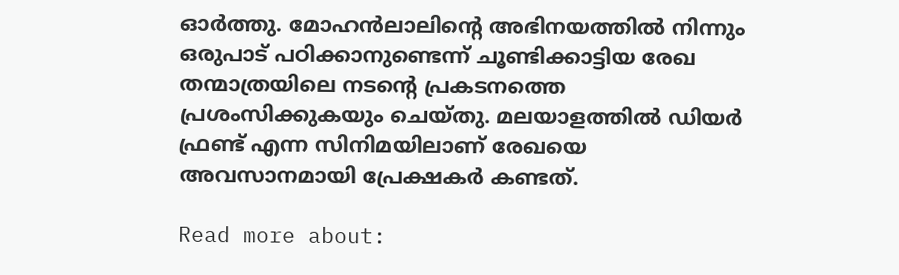ഓർത്തു. മോഹൻലാലിന്റെ അഭിനയത്തിൽ നിന്നും ഒരുപാട് പഠിക്കാനുണ്ടെന്ന് ചൂണ്ടിക്കാട്ടിയ രേഖ തന്മാത്രയിലെ നടന്റെ പ്രകടനത്തെ പ്രശംസിക്കുകയും ചെയ്തു. മലയാളത്തിൽ ഡിയർ ഫ്രണ്ട് എന്ന സിനിമയിലാണ് രേഖയെ അവസാനമായി പ്രേക്ഷകർ കണ്ടത്.

Read more about: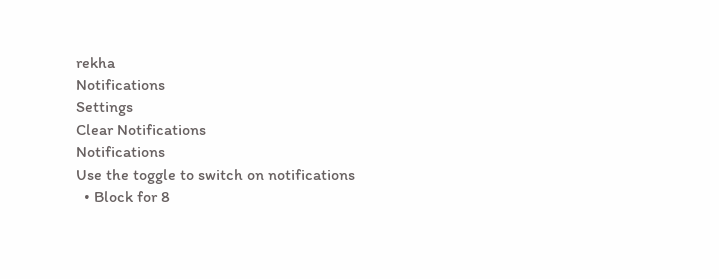rekha
Notifications
Settings
Clear Notifications
Notifications
Use the toggle to switch on notifications
  • Block for 8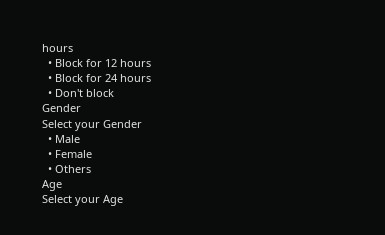hours
  • Block for 12 hours
  • Block for 24 hours
  • Don't block
Gender
Select your Gender
  • Male
  • Female
  • Others
Age
Select your Age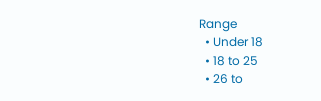Range
  • Under 18
  • 18 to 25
  • 26 to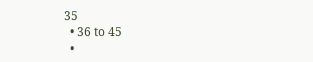35
  • 36 to 45
  •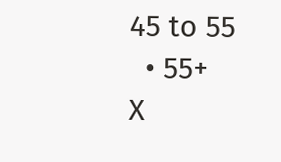45 to 55
  • 55+
X